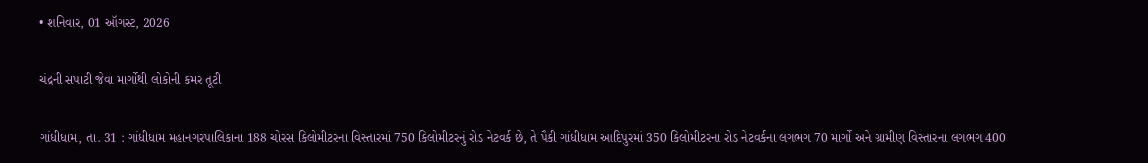• શનિવાર, 01 ઑગસ્ટ, 2026

ચંદ્રની સપાટી જેવા માર્ગોથી લોકોની કમર તૂટી

ગાંધીધામ, તા. 31 : ગાંધીધામ મહાનગરપાલિકાના 188 ચોરસ કિલોમીટરના વિસ્તારમાં 750 કિલોમીટરનું રોડ નેટવર્ક છે, તે પૈકી ગાંધીધામ આદિપુરમાં 350 કિલોમીટરના રોડ નેટવર્કના લગભગ 70 માર્ગો અને ગ્રામીણ વિસ્તારના લગભગ 400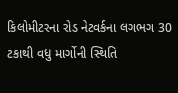કિલોમીટરના રોડ નેટવર્કના લગભગ 30 ટકાથી વધુ માર્ગોની સ્થિતિ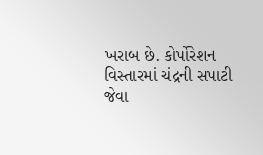ખરાબ છે. કોર્પોરેશન વિસ્તારમાં ચંદ્રની સપાટી જેવા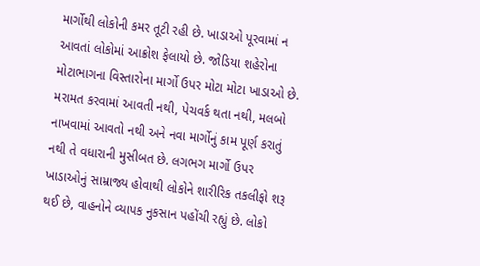માર્ગોથી લોકોની કમર તૂટી રહી છે. ખાડાઓ પૂરવામાં ન આવતાં લોકોમાં આક્રોશ ફેલાયો છે. જોડિયા શહેરોના મોટાભાગના વિસ્તારોના માર્ગો ઉપર મોટા મોટા ખાડાઓ છે. મરામત કરવામાં આવતી નથી, પેચવર્ક થતા નથી, મલબો નાખવામાં આવતો નથી અને નવા માર્ગોનું કામ પૂર્ણ કરાતું નથી તે વધારાની મુસીબત છે. લગભગ માર્ગો ઉપર ખાડાઓનું સામ્રાજ્ય હોવાથી લોકોને શારીરિક તકલીફો શરૂ થઈ છે, વાહનોને વ્યાપક નુકસાન પહોંચી રહ્યું છે. લોકો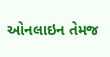ઓનલાઇન તેમજ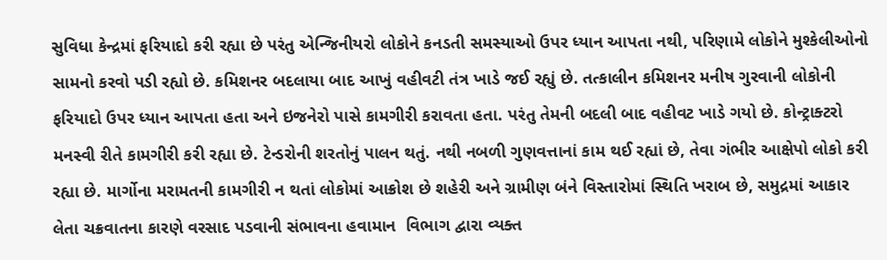સુવિધા કેન્દ્રમાં ફરિયાદો કરી રહ્યા છે પરંતુ એન્જિનીયરો લોકોને કનડતી સમસ્યાઓ ઉપર ધ્યાન આપતા નથી, પરિણામે લોકોને મુશ્કેલીઓનો સામનો કરવો પડી રહ્યો છે. કમિશનર બદલાયા બાદ આખું વહીવટી તંત્ર ખાડે જઈ રહ્યું છે. તત્કાલીન કમિશનર મનીષ ગુરવાની લોકોની ફરિયાદો ઉપર ધ્યાન આપતા હતા અને ઇજનેરો પાસે કામગીરી કરાવતા હતા. પરંતુ તેમની બદલી બાદ વહીવટ ખાડે ગયો છે. કોન્ટ્રાક્ટરો મનસ્વી રીતે કામગીરી કરી રહ્યા છે. ટેન્ડરોની શરતોનું પાલન થતું. નથી નબળી ગુણવત્તાનાં કામ થઈ રહ્યાં છે, તેવા ગંભીર આક્ષેપો લોકો કરી રહ્યા છે. માર્ગોના મરામતની કામગીરી ન થતાં લોકોમાં આક્રોશ છે શહેરી અને ગ્રામીણ બંને વિસ્તારોમાં સ્થિતિ ખરાબ છે, સમુદ્રમાં આકાર લેતા ચક્રવાતના કારણે વરસાદ પડવાની સંભાવના હવામાન  વિભાગ દ્વારા વ્યક્ત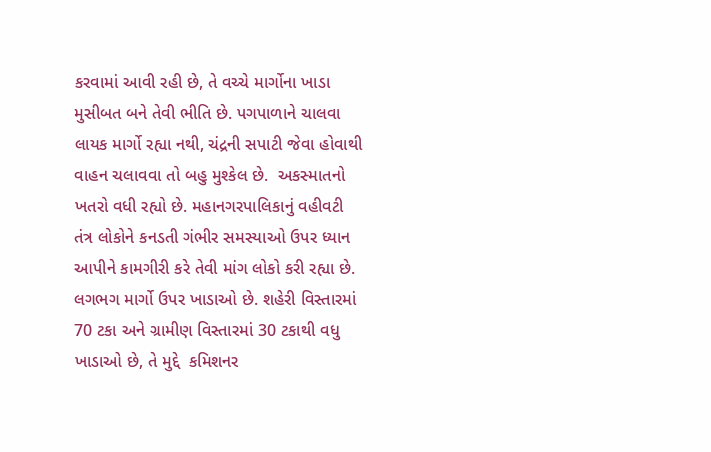કરવામાં આવી રહી છે, તે વચ્ચે માર્ગોના ખાડા મુસીબત બને તેવી ભીતિ છે. પગપાળાને ચાલવા લાયક માર્ગો રહ્યા નથી, ચંદ્રની સપાટી જેવા હોવાથી વાહન ચલાવવા તો બહુ મુશ્કેલ છે.  અકસ્માતનો ખતરો વધી રહ્યો છે. મહાનગરપાલિકાનું વહીવટી તંત્ર લોકોને કનડતી ગંભીર સમસ્યાઓ ઉપર ધ્યાન આપીને કામગીરી કરે તેવી માંગ લોકો કરી રહ્યા છે. લગભગ માર્ગો ઉપર ખાડાઓ છે. શહેરી વિસ્તારમાં 70 ટકા અને ગ્રામીણ વિસ્તારમાં 30 ટકાથી વધુ ખાડાઓ છે, તે મુદ્દે  કમિશનર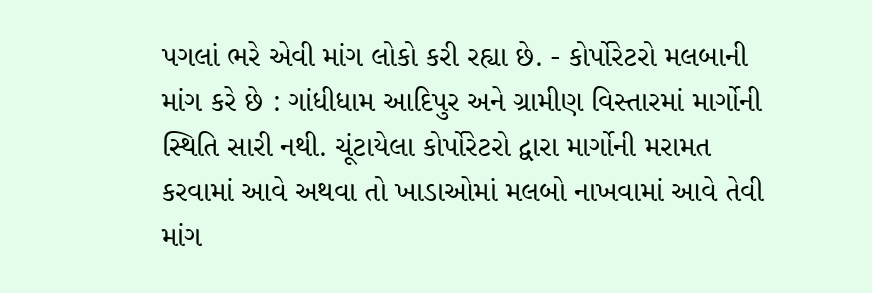પગલાં ભરે એવી માંગ લોકો કરી રહ્યા છે. - કોર્પોરેટરો મલબાની માંગ કરે છે : ગાંધીધામ આદિપુર અને ગ્રામીણ વિસ્તારમાં માર્ગોની સ્થિતિ સારી નથી. ચૂંટાયેલા કોર્પોરેટરો દ્વારા માર્ગોની મરામત કરવામાં આવે અથવા તો ખાડાઓમાં મલબો નાખવામાં આવે તેવી માંગ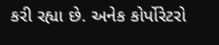કરી રહ્યા છે. અનેક કોર્પોરેટરો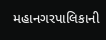મહાનગરપાલિકાની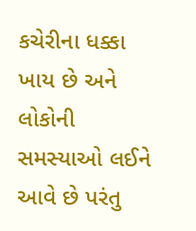કચેરીના ધક્કા ખાય છે અને લોકોની સમસ્યાઓ લઈને આવે છે પરંતુ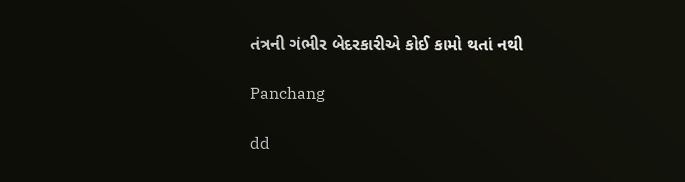તંત્રની ગંભીર બેદરકારીએ કોઈ કામો થતાં નથી

Panchang

dd